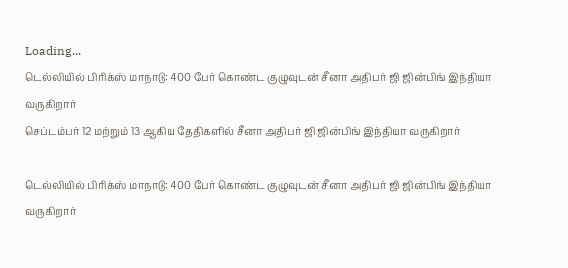Loading...
டெல்லியில் பிரிக்ஸ் மாநாடு: 400 பேர் கொண்ட குழுவுடன் சீனா அதிபர் ஜி ஜின்பிங் இந்தியா வருகிறார்
செப்டம்பர் 12 மற்றும் 13 ஆகிய தேதிகளில் சீனா அதிபர் ஜி ஜின்பிங் இந்தியா வருகிறார்

டெல்லியில் பிரிக்ஸ் மாநாடு: 400 பேர் கொண்ட குழுவுடன் சீனா அதிபர் ஜி ஜின்பிங் இந்தியா வருகிறார்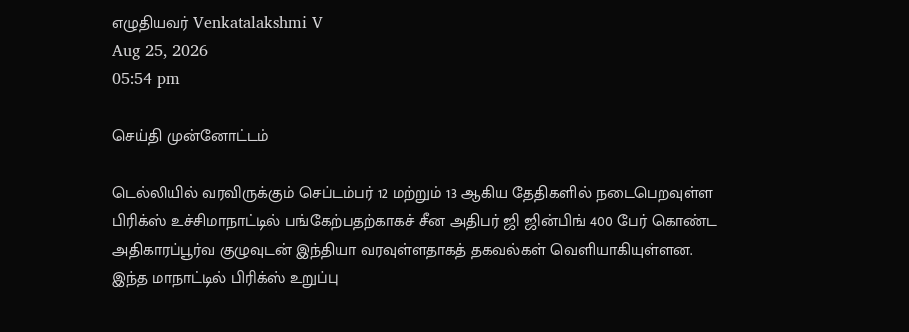எழுதியவர் Venkatalakshmi V
Aug 25, 2026
05:54 pm

செய்தி முன்னோட்டம்

டெல்லியில் வரவிருக்கும் செப்டம்பர் 12 மற்றும் 13 ஆகிய தேதிகளில் நடைபெறவுள்ள பிரிக்ஸ் உச்சிமாநாட்டில் பங்கேற்பதற்காகச் சீன அதிபர் ஜி ஜின்பிங் 400 பேர் கொண்ட அதிகாரப்பூர்வ குழுவுடன் இந்தியா வரவுள்ளதாகத் தகவல்கள் வெளியாகியுள்ளன. இந்த மாநாட்டில் பிரிக்ஸ் உறுப்பு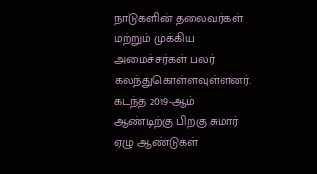நாடுகளின் தலைவர்கள் மற்றும் முக்கிய அமைச்சர்கள் பலர் கலந்துகொள்ளவுள்ளனர். கடந்த 2019-ஆம் ஆண்டிற்கு பிறகு சுமார் ஏழு ஆண்டுகள்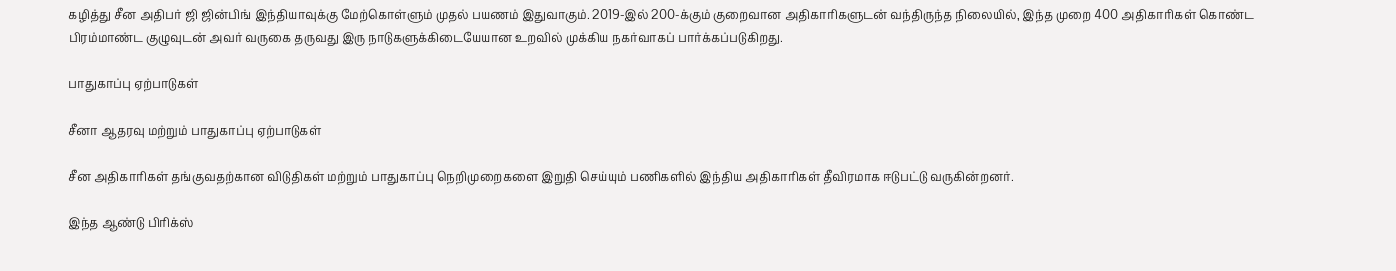கழித்து சீன அதிபர் ஜி ஜின்பிங் இந்தியாவுக்கு மேற்கொள்ளும் முதல் பயணம் இதுவாகும். 2019-இல் 200-க்கும் குறைவான அதிகாரிகளுடன் வந்திருந்த நிலையில், இந்த முறை 400 அதிகாரிகள் கொண்ட பிரம்மாண்ட குழுவுடன் அவர் வருகை தருவது இரு நாடுகளுக்கிடையேயான உறவில் முக்கிய நகர்வாகப் பார்க்கப்படுகிறது.

பாதுகாப்பு ஏற்பாடுகள்

சீனா ஆதரவு மற்றும் பாதுகாப்பு ஏற்பாடுகள்

சீன அதிகாரிகள் தங்குவதற்கான விடுதிகள் மற்றும் பாதுகாப்பு நெறிமுறைகளை இறுதி செய்யும் பணிகளில் இந்திய அதிகாரிகள் தீவிரமாக ஈடுபட்டு வருகின்றனர்.

இந்த ஆண்டு பிரிக்ஸ்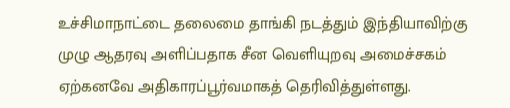உச்சிமாநாட்டை தலைமை தாங்கி நடத்தும் இந்தியாவிற்கு முழு ஆதரவு அளிப்பதாக சீன வெளியுறவு அமைச்சகம் ஏற்கனவே அதிகாரப்பூர்வமாகத் தெரிவித்துள்ளது.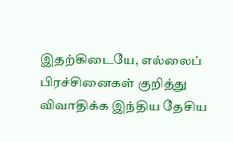இதற்கிடையே, எல்லைப் பிரச்சினைகள் குறித்து விவாதிக்க இந்திய தேசிய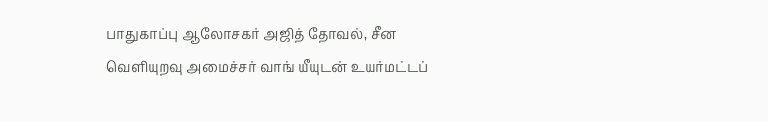பாதுகாப்பு ஆலோசகர் அஜித் தோவல், சீன வெளியுறவு அமைச்சர் வாங் யீயுடன் உயர்மட்டப்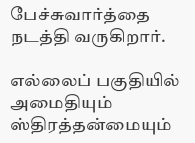பேச்சுவார்த்தை நடத்தி வருகிறார்.

எல்லைப் பகுதியில் அமைதியும் ஸ்திரத்தன்மையும்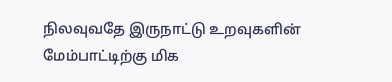நிலவுவதே இருநாட்டு உறவுகளின் மேம்பாட்டிற்கு மிக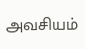அவசியம்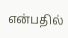என்பதில்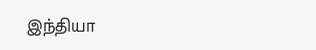இந்தியா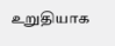உறுதியாக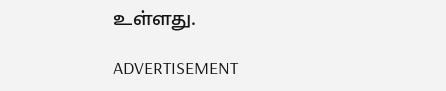உள்ளது.

ADVERTISEMENT